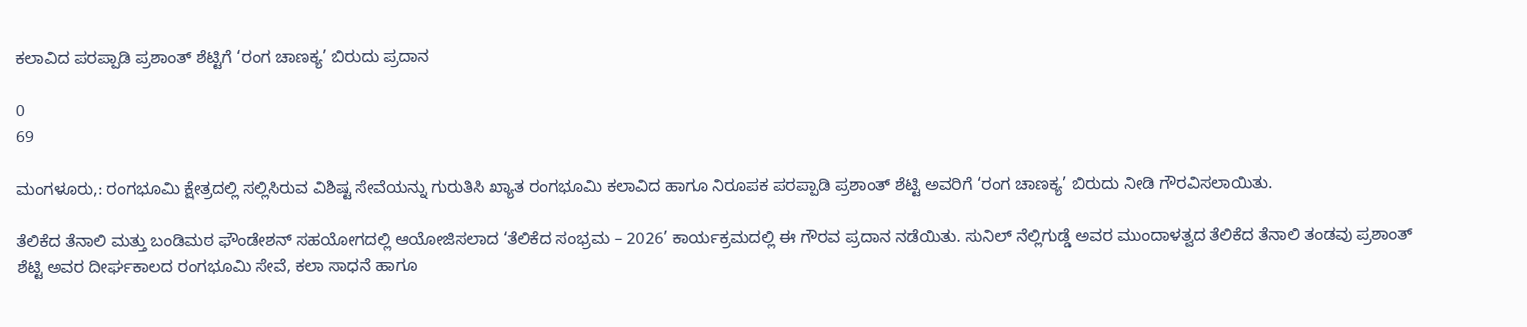ಕಲಾವಿದ ಪರಪ್ಪಾಡಿ ಪ್ರಶಾಂತ್ ಶೆಟ್ಟಿಗೆ ‘ರಂಗ ಚಾಣಕ್ಯ’ ಬಿರುದು ಪ್ರದಾನ

0
69

ಮಂಗಳೂರು,: ರಂಗಭೂಮಿ ಕ್ಷೇತ್ರದಲ್ಲಿ ಸಲ್ಲಿಸಿರುವ ವಿಶಿಷ್ಟ ಸೇವೆಯನ್ನು ಗುರುತಿಸಿ ಖ್ಯಾತ ರಂಗಭೂಮಿ ಕಲಾವಿದ ಹಾಗೂ ನಿರೂಪಕ ಪರಪ್ಪಾಡಿ ಪ್ರಶಾಂತ್ ಶೆಟ್ಟಿ ಅವರಿಗೆ ‘ರಂಗ ಚಾಣಕ್ಯ’ ಬಿರುದು ನೀಡಿ ಗೌರವಿಸಲಾಯಿತು.

ತೆಲಿಕೆದ ತೆನಾಲಿ ಮತ್ತು ಬಂಡಿಮಠ ಫೌಂಡೇಶನ್ ಸಹಯೋಗದಲ್ಲಿ ಆಯೋಜಿಸಲಾದ ‘ತೆಲಿಕೆದ ಸಂಭ್ರಮ – 2026’ ಕಾರ್ಯಕ್ರಮದಲ್ಲಿ ಈ ಗೌರವ ಪ್ರದಾನ ನಡೆಯಿತು. ಸುನಿಲ್ ನೆಲ್ಲಿಗುಡ್ಡೆ ಅವರ ಮುಂದಾಳತ್ವದ ತೆಲಿಕೆದ ತೆನಾಲಿ ತಂಡವು ಪ್ರಶಾಂತ್ ಶೆಟ್ಟಿ ಅವರ ದೀರ್ಘಕಾಲದ ರಂಗಭೂಮಿ ಸೇವೆ, ಕಲಾ ಸಾಧನೆ ಹಾಗೂ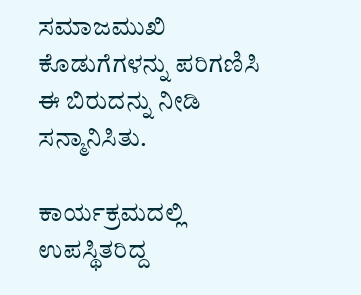ಸಮಾಜಮುಖಿ ಕೊಡುಗೆಗಳನ್ನು ಪರಿಗಣಿಸಿ ಈ ಬಿರುದನ್ನು ನೀಡಿ ಸನ್ಮಾನಿಸಿತು.

ಕಾರ್ಯಕ್ರಮದಲ್ಲಿ ಉಪಸ್ಥಿತರಿದ್ದ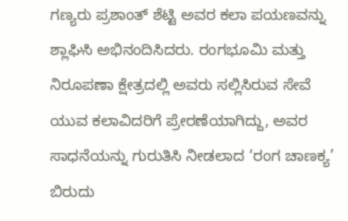ಗಣ್ಯರು ಪ್ರಶಾಂತ್ ಶೆಟ್ಟಿ ಅವರ ಕಲಾ ಪಯಣವನ್ನು ಶ್ಲಾಘಿಸಿ ಅಭಿನಂದಿಸಿದರು. ರಂಗಭೂಮಿ ಮತ್ತು ನಿರೂಪಣಾ ಕ್ಷೇತ್ರದಲ್ಲಿ ಅವರು ಸಲ್ಲಿಸಿರುವ ಸೇವೆ ಯುವ ಕಲಾವಿದರಿಗೆ ಪ್ರೇರಣೆಯಾಗಿದ್ದು, ಅವರ ಸಾಧನೆಯನ್ನು ಗುರುತಿಸಿ ನೀಡಲಾದ ‘ರಂಗ ಚಾಣಕ್ಯ’ ಬಿರುದು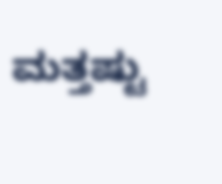ಮತ್ತಷ್ಟು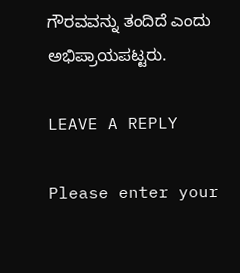ಗೌರವವನ್ನು ತಂದಿದೆ ಎಂದು ಅಭಿಪ್ರಾಯಪಟ್ಟರು.

LEAVE A REPLY

Please enter your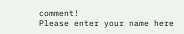comment!
Please enter your name here